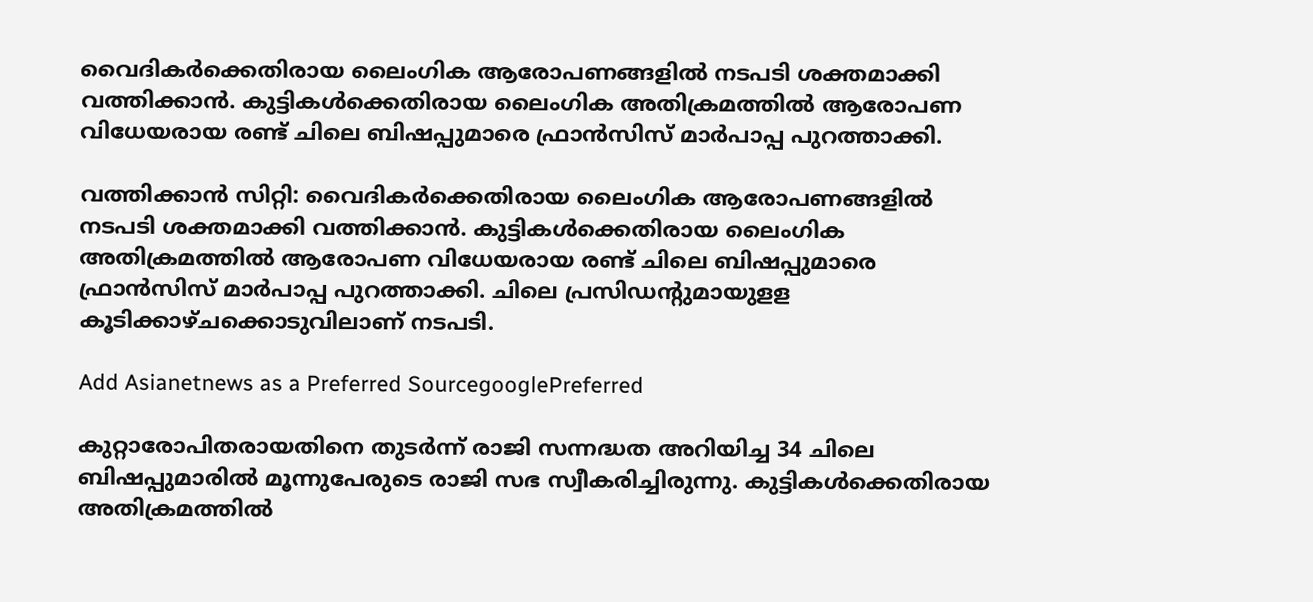വൈദികർക്കെതിരായ ലൈംഗിക ആരോപണങ്ങളിൽ നടപടി ശക്തമാക്കി വത്തിക്കാൻ. കുട്ടികൾക്കെതിരായ ലൈംഗിക അതിക്രമത്തിൽ ആരോപണ വിധേയരായ രണ്ട് ചിലെ ബിഷപ്പുമാരെ ഫ്രാൻസിസ് മാർപാപ്പ പുറത്താക്കി.

വത്തിക്കാൻ സിറ്റി: വൈദികർക്കെതിരായ ലൈംഗിക ആരോപണങ്ങളിൽ നടപടി ശക്തമാക്കി വത്തിക്കാൻ. കുട്ടികൾക്കെതിരായ ലൈംഗിക അതിക്രമത്തിൽ ആരോപണ വിധേയരായ രണ്ട് ചിലെ ബിഷപ്പുമാരെ ഫ്രാൻസിസ് മാർപാപ്പ പുറത്താക്കി. ചിലെ പ്രസിഡന്റുമായുളള കൂടിക്കാഴ്ചക്കൊടുവിലാണ് നടപടി.

Add Asianetnews as a Preferred SourcegooglePreferred

കുറ്റാരോപിതരായതിനെ തുടർന്ന് രാജി സന്നദ്ധത അറിയിച്ച 34 ചിലെ ബിഷപ്പുമാരിൽ മൂന്നുപേരുടെ രാജി സഭ സ്വീകരിച്ചിരുന്നു. കുട്ടികൾക്കെതിരായ അതിക്രമത്തിൽ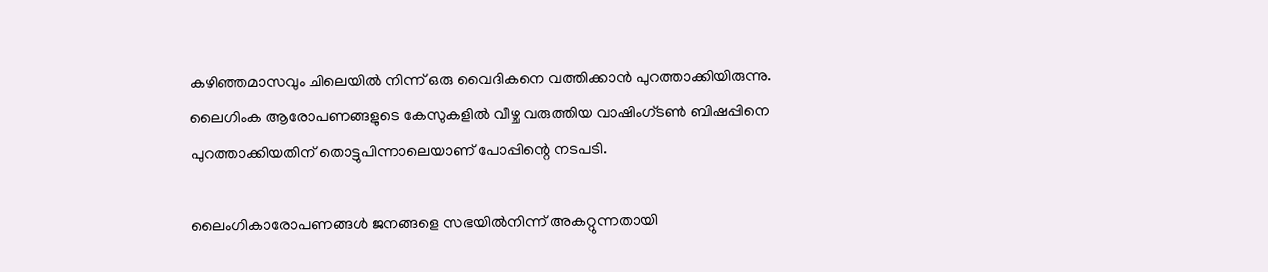കഴിഞ്ഞമാസവും ചിലെയിൽ നിന്ന് ഒരു വൈദികനെ വത്തിക്കാൻ പുറത്താക്കിയിരുന്നു. ലൈഗിംക ആരോപണങ്ങളുടെ കേസുകളിൽ വീഴ്ച വരുത്തിയ വാഷിംഗ്ടൺ ബിഷപ്പിനെ പുറത്താക്കിയതിന് തൊട്ടുപിന്നാലെയാണ് പോപ്പിന്റെ നടപടി.

ലൈംഗികാരോപണങ്ങള്‍ ജനങ്ങളെ സഭയില്‍നിന്ന് അകറ്റുന്നതായി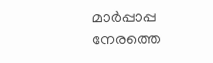മാര്‍പ്പാപ്പ നേരത്തെ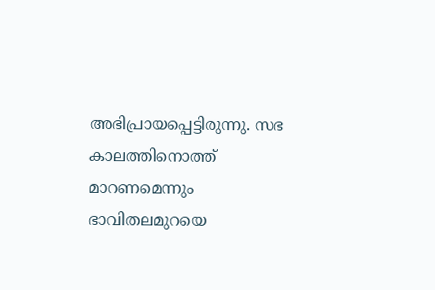അഭിപ്രായപ്പെട്ടിരുന്നു. സഭ കാലത്തിനൊത്ത് മാറണമെന്നും ഭാവിതലമുറയെ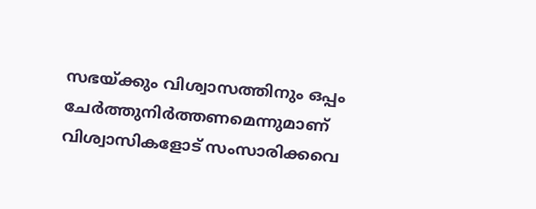സഭയ്ക്കും വിശ്വാസത്തിനും ഒപ്പം ചേര്‍ത്തുനിര്‍ത്തണമെന്നുമാണ് വിശ്വാസികളോട് സംസാരിക്കവെ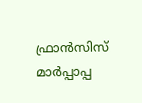ഫ്രാന്‍സിസ് മാര്‍പ്പാപ്പ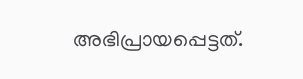അഭിപ്രായപ്പെട്ടത്.